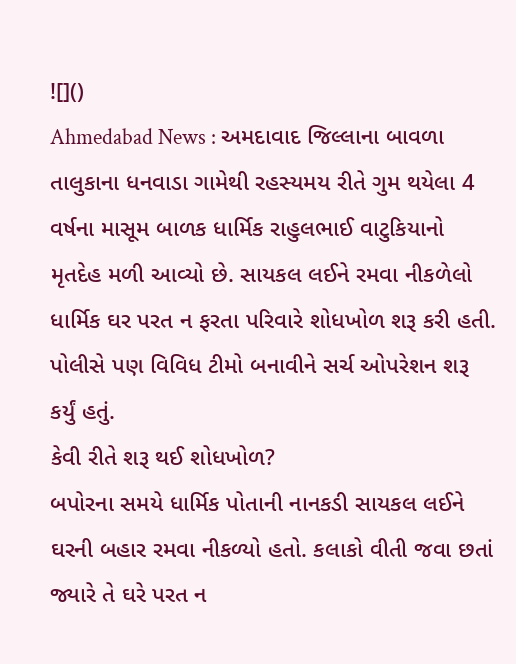![]()
Ahmedabad News : અમદાવાદ જિલ્લાના બાવળા તાલુકાના ધનવાડા ગામેથી રહસ્યમય રીતે ગુમ થયેલા 4 વર્ષના માસૂમ બાળક ધાર્મિક રાહુલભાઈ વાટુકિયાનો મૃતદેહ મળી આવ્યો છે. સાયકલ લઈને રમવા નીકળેલો ધાર્મિક ઘર પરત ન ફરતા પરિવારે શોધખોળ શરૂ કરી હતી. પોલીસે પણ વિવિધ ટીમો બનાવીને સર્ચ ઓપરેશન શરૂ કર્યું હતું.
કેવી રીતે શરૂ થઈ શોધખોળ?
બપોરના સમયે ધાર્મિક પોતાની નાનકડી સાયકલ લઈને ઘરની બહાર રમવા નીકળ્યો હતો. કલાકો વીતી જવા છતાં જ્યારે તે ઘરે પરત ન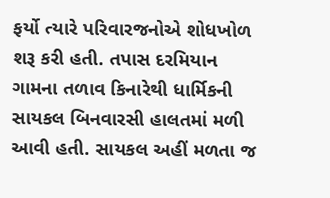ફર્યો ત્યારે પરિવારજનોએ શોધખોળ શરૂ કરી હતી. તપાસ દરમિયાન ગામના તળાવ કિનારેથી ધાર્મિકની સાયકલ બિનવારસી હાલતમાં મળી આવી હતી. સાયકલ અહીં મળતા જ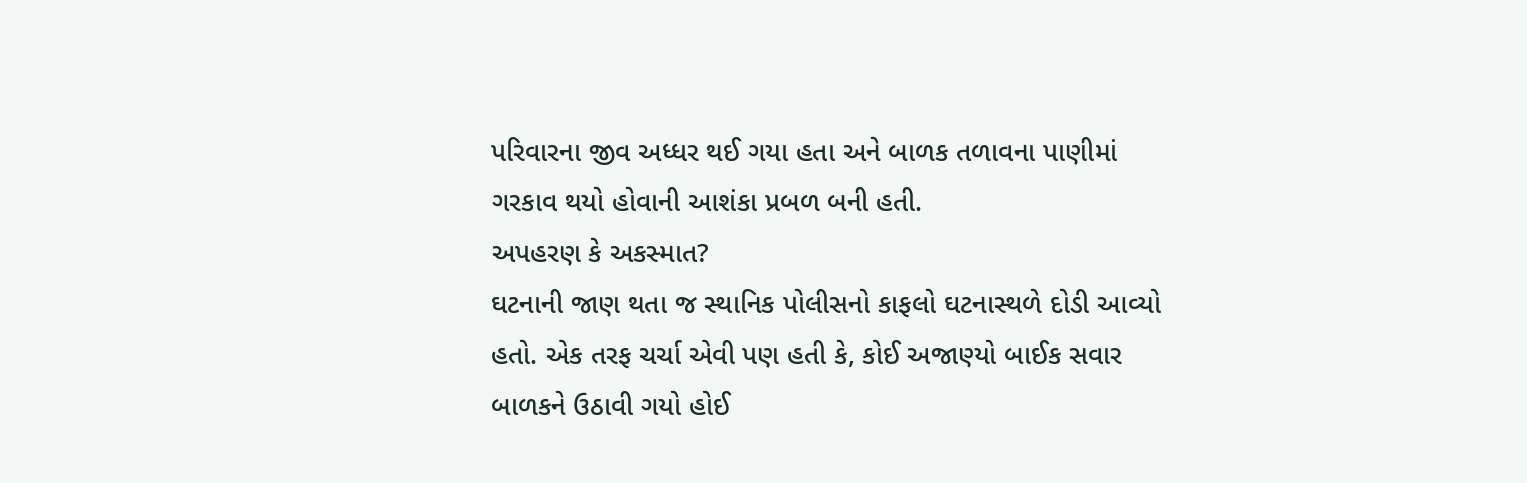પરિવારના જીવ અધ્ધર થઈ ગયા હતા અને બાળક તળાવના પાણીમાં ગરકાવ થયો હોવાની આશંકા પ્રબળ બની હતી.
અપહરણ કે અકસ્માત?
ઘટનાની જાણ થતા જ સ્થાનિક પોલીસનો કાફલો ઘટનાસ્થળે દોડી આવ્યો હતો. એક તરફ ચર્ચા એવી પણ હતી કે, કોઈ અજાણ્યો બાઈક સવાર બાળકને ઉઠાવી ગયો હોઈ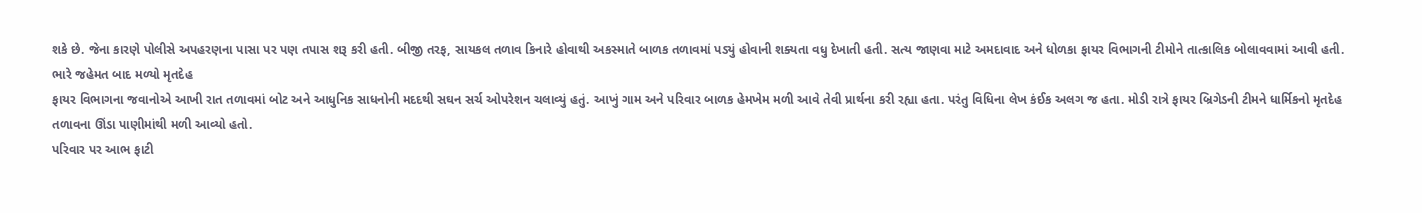શકે છે. જેના કારણે પોલીસે અપહરણના પાસા પર પણ તપાસ શરૂ કરી હતી. બીજી તરફ, સાયકલ તળાવ કિનારે હોવાથી અકસ્માતે બાળક તળાવમાં પડ્યું હોવાની શક્યતા વધુ દેખાતી હતી. સત્ય જાણવા માટે અમદાવાદ અને ધોળકા ફાયર વિભાગની ટીમોને તાત્કાલિક બોલાવવામાં આવી હતી.
ભારે જહેમત બાદ મળ્યો મૃતદેહ
ફાયર વિભાગના જવાનોએ આખી રાત તળાવમાં બોટ અને આધુનિક સાધનોની મદદથી સઘન સર્ચ ઓપરેશન ચલાવ્યું હતું. આખું ગામ અને પરિવાર બાળક હેમખેમ મળી આવે તેવી પ્રાર્થના કરી રહ્યા હતા. પરંતુ વિધિના લેખ કંઈક અલગ જ હતા. મોડી રાત્રે ફાયર બ્રિગેડની ટીમને ધાર્મિકનો મૃતદેહ તળાવના ઊંડા પાણીમાંથી મળી આવ્યો હતો.
પરિવાર પર આભ ફાટી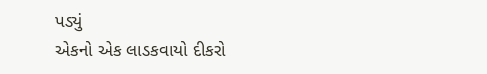પડ્યું
એકનો એક લાડકવાયો દીકરો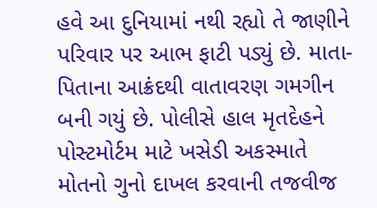હવે આ દુનિયામાં નથી રહ્યો તે જાણીને પરિવાર પર આભ ફાટી પડ્યું છે. માતા-પિતાના આક્રંદથી વાતાવરણ ગમગીન બની ગયું છે. પોલીસે હાલ મૃતદેહને પોસ્ટમોર્ટમ માટે ખસેડી અકસ્માતે મોતનો ગુનો દાખલ કરવાની તજવીજ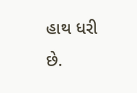હાથ ધરી છે.